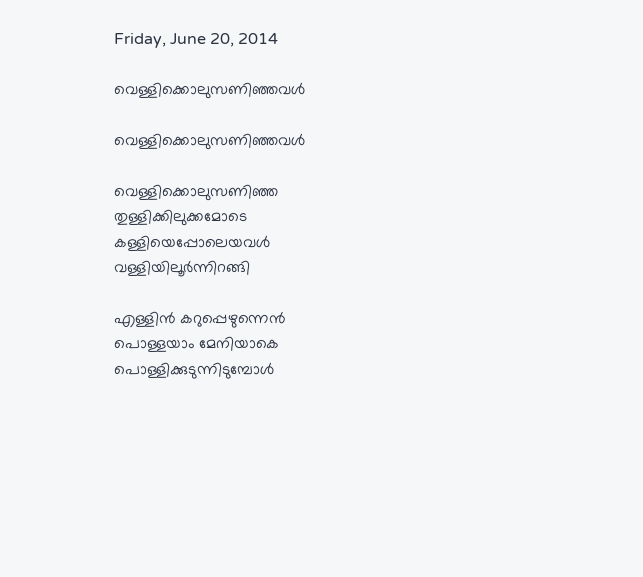Friday, June 20, 2014

വെള്ളിക്കൊലുസണിഞ്ഞവൾ

വെള്ളിക്കൊലുസണിഞ്ഞവൾ

വെള്ളിക്കൊലുസണിഞ്ഞ
തുള്ളിക്കിലുക്കമോടെ
കള്ളിയെപ്പോലെയവൾ
വള്ളിയിലൂർന്നിറങ്ങി

എള്ളിൻ കറുപ്പെഴുന്നെൻ
പൊള്ളയാം മേനിയാകെ
പൊള്ളിക്കുടുന്നിടുമ്പോൾ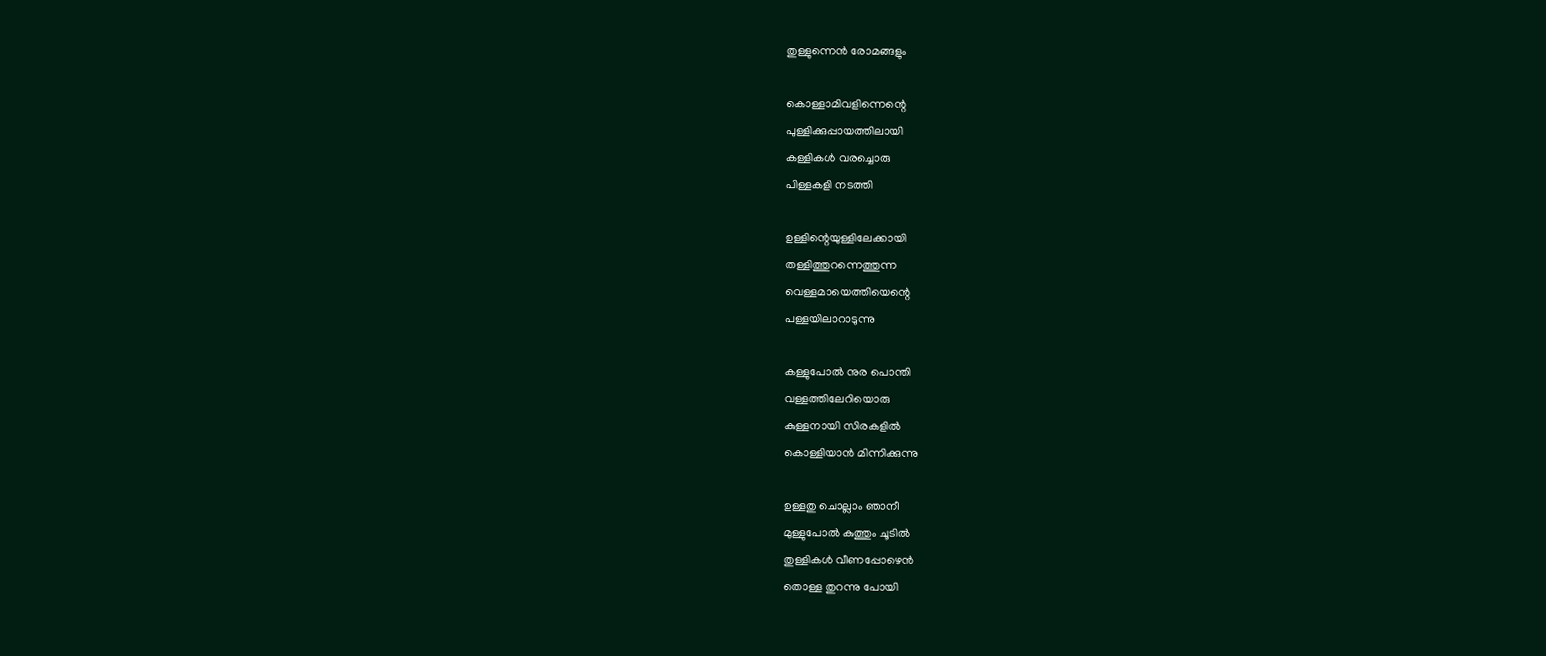തുള്ളുന്നെൻ രോമങ്ങളും

കൊള്ളാമിവളിന്നെന്റെ
പുള്ളിക്കുപ്പായത്തിലായി
കള്ളികൾ വരച്ചൊരു
പിള്ളകളി നടത്തി

ഉള്ളിന്റെയുള്ളിലേക്കായി
തള്ളിത്തുറന്നെത്തുന്ന
വെള്ളമായെത്തിയെന്റെ
പള്ളയിലാറാടുന്നു

കള്ളുപോൽ നുര പൊന്തി
വള്ളത്തിലേറിയൊരു
കുള്ളനായി സിരകളിൽ
കൊള്ളിയാൻ മിന്നിക്കുന്നു

ഉള്ളതു ചൊല്ലാം ഞാനീ
മുള്ളുപോൽ കുത്തും ചൂടിൽ
തുള്ളികൾ വീണപ്പോഴെൻ
തൊള്ള തുറന്നു പോയി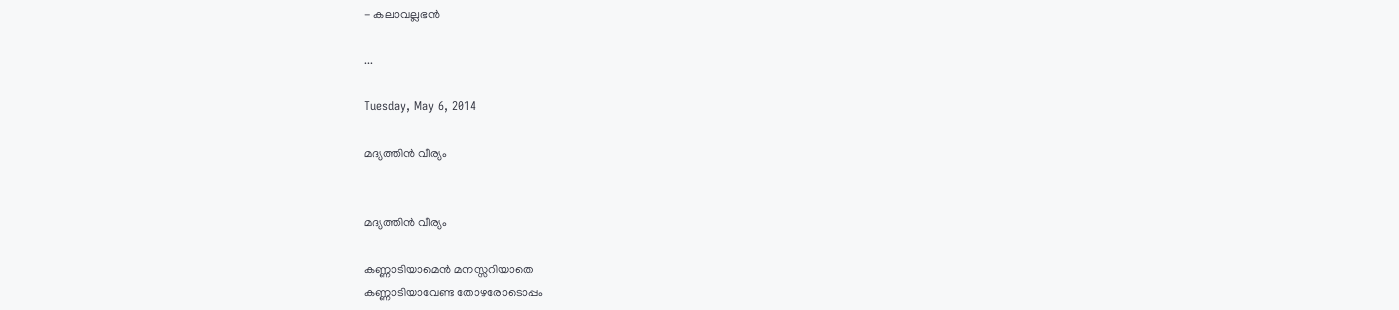- കലാവല്ലഭൻ

...

Tuesday, May 6, 2014

മദ്യത്തിൻ വീര്യം


മദ്യത്തിൻ വീര്യം

കണ്ണാടിയാമെൻ മനസ്സറിയാതെ
കണ്ണാടിയാവേണ്ട തോഴരോടൊപ്പം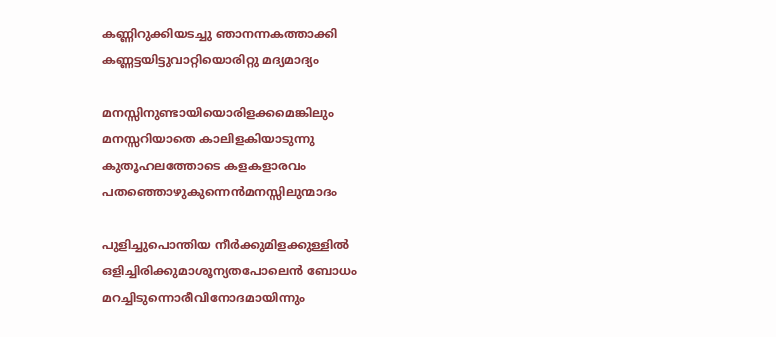കണ്ണിറുക്കിയടച്ചു ഞാനന്നകത്താക്കി
കണ്ണട്ടയിട്ടുവാറ്റിയൊരിറ്റു മദ്യമാദ്യം

മനസ്സിനുണ്ടായിയൊരിളക്കമെങ്കിലും
മനസ്സറിയാതെ കാലിളകിയാടുന്നു
കുതൂഹലത്തോടെ കളകളാരവം
പതഞ്ഞൊഴുകുന്നെൻമനസ്സിലുന്മാദം

പുളിച്ചുപൊന്തിയ നീർക്കുമിളക്കുള്ളിൽ
ഒളിച്ചിരിക്കുമാശൂന്യതപോലെൻ ബോധം
മറച്ചിടുന്നൊരീവിനോദമായിന്നും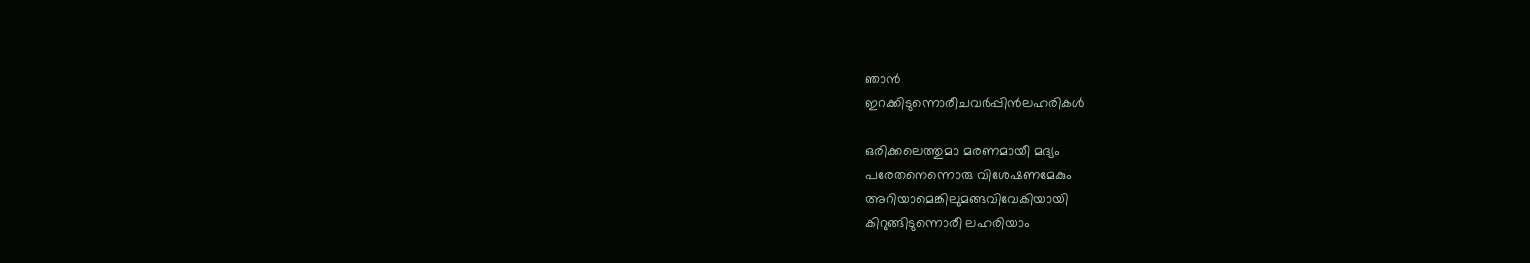ഞാൻ
ഇറക്കിടുന്നൊരീചവർപ്പിൻലഹരികൾ

ഒരിക്കലെത്തുമാ മരണമായീ മദ്യം
പരേതനെന്നൊരു വിശേഷണമേകും
അറിയാമെങ്കിലുമങ്ങവിവേകിയായി
കിറുങ്ങിടുന്നൊരീ ലഹരിയാം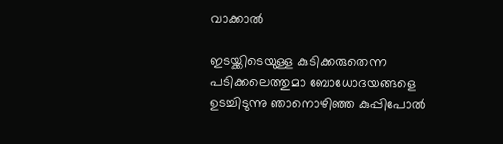വാക്കാൽ

ഇടയ്ക്കിടെയുള്ള കുടിക്കരുതെന്ന
പടിക്കലെത്തുമാ ബോധോദയങ്ങളെ
ഉടച്ചിടുന്നു ഞാനൊഴിഞ്ഞ കുപ്പിപോൽ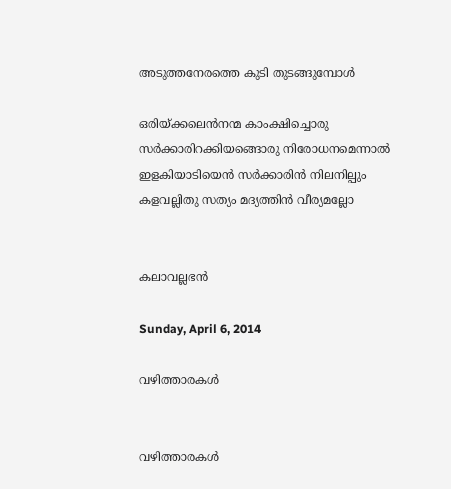അടുത്തനേരത്തെ കുടി തുടങ്ങുമ്പോൾ

ഒരിയ്ക്കലെൻനന്മ കാംക്ഷിച്ചൊരു
സർക്കാരിറക്കിയങ്ങൊരു നിരോധനമെന്നാൽ
ഇളകിയാടിയെൻ സർക്കാരിൻ നിലനില്പും
കളവല്ലിതു സത്യം മദ്യത്തിൻ വീര്യമല്ലോ


കലാവല്ലഭൻ

Sunday, April 6, 2014

വഴിത്താരകൾ


വഴിത്താരകൾ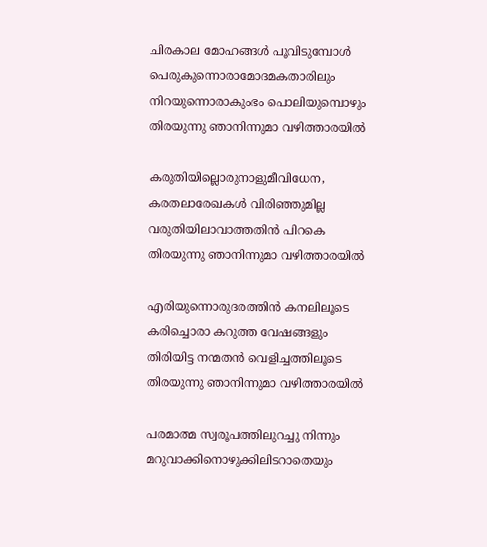ചിരകാല മോഹങ്ങൾ പൂവിടുമ്പോൾ
പെരുകുന്നൊരാമോദമകതാരിലും
നിറയുന്നൊരാകുംഭം പൊലിയുമ്പൊഴും
തിരയുന്നു ഞാനിന്നുമാ വഴിത്താരയിൽ

കരുതിയില്ലൊരുനാളുമീവിധേന,
കരതലാരേഖകൾ വിരിഞ്ഞുമില്ല
വരുതിയിലാവാത്തതിൻ പിറകെ
തിരയുന്നു ഞാനിന്നുമാ വഴിത്താരയിൽ

എരിയുന്നൊരുദരത്തിൻ കനലിലൂടെ
കരിച്ചൊരാ കറുത്ത വേഷങ്ങളും
തിരിയിട്ട നന്മതൻ വെളിച്ചത്തിലൂടെ
തിരയുന്നു ഞാനിന്നുമാ വഴിത്താരയിൽ

പരമാത്മ സ്വരൂപത്തിലുറച്ചു നിന്നും
മറുവാക്കിനൊഴുക്കിലിടറാതെയും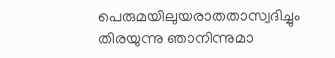പെരുമയിലുയരാതതാസ്വദിച്ചും
തിരയുന്നു ഞാനിന്നുമാ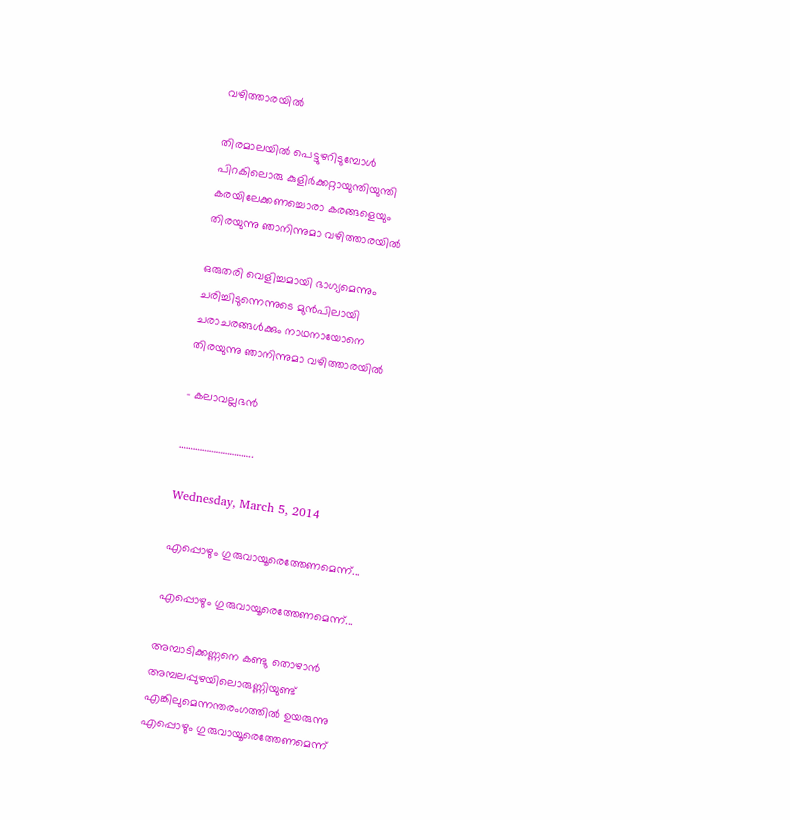വഴിത്താരയിൽ

തിരമാലയിൽ പെട്ടുഴറിടുമ്പോൾ
പിറകിലൊരു കുളിർക്കറ്റായുന്തിയുന്തി
കരയിലേക്കണച്ചൊരാ കരങ്ങളെയും
തിരയുന്നു ഞാനിന്നുമാ വഴിത്താരയിൽ

ഒരുതരി വെളിച്ചമായി ഭാഗ്യമെന്നും
ചരിച്ചിടുന്നെന്നുടെ മുൻപിലായി
ചരാചരങ്ങൾക്കും നാഥനായോനെ
തിരയുന്നു ഞാനിന്നുമാ വഴിത്താരയിൽ

- കലാവല്ലഭൻ

…………………………..

Wednesday, March 5, 2014

എപ്പൊഴും ഗുരുവായൂരെത്തേണമെന്ന്...

എപ്പൊഴും ഗുരുവായൂരെത്തേണമെന്ന്...

അമ്പാടിക്കണ്ണനെ കണ്ടു തൊഴാൻ
അമ്പലപ്പുഴയിലൊരുണ്ണിയുണ്ട്‌
എങ്കിലുമെന്നന്തരംഗത്തിൽ ഉയരുന്നു
എപ്പൊഴും ഗുരുവായൂരെത്തേണമെന്ന്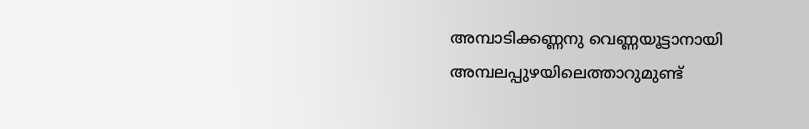അമ്പാടിക്കണ്ണനു വെണ്ണയൂട്ടാനായി
അമ്പലപ്പുഴയിലെത്താറുമുണ്ട്‌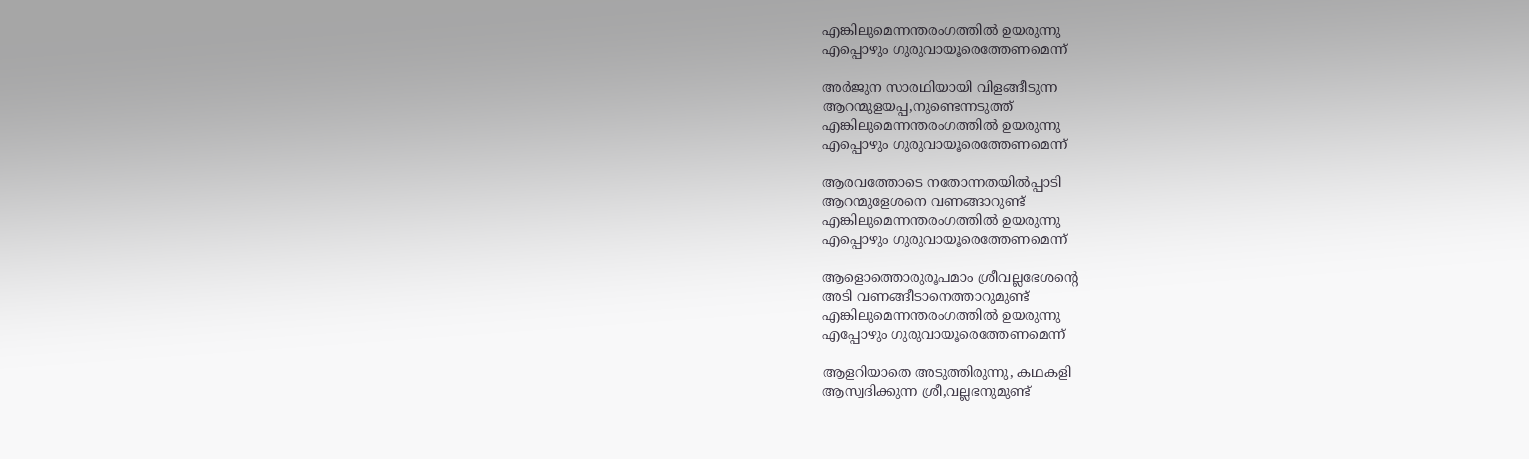എങ്കിലുമെന്നന്തരംഗത്തിൽ ഉയരുന്നു
എപ്പൊഴും ഗുരുവായൂരെത്തേണമെന്ന്

അർജുന സാരഥിയായി വിളങ്ങീടുന്ന
ആറന്മുളയപ്പ,നുണ്ടെന്നടുത്ത്‌
എങ്കിലുമെന്നന്തരംഗത്തിൽ ഉയരുന്നു
എപ്പൊഴും ഗുരുവായൂരെത്തേണമെന്ന്

ആരവത്തോടെ നതോന്നതയിൽപ്പാടി
ആറന്മുളേശനെ വണങ്ങാറുണ്ട്‌
എങ്കിലുമെന്നന്തരംഗത്തിൽ ഉയരുന്നു
എപ്പൊഴും ഗുരുവായൂരെത്തേണമെന്ന്

ആളൊത്തൊരുരൂപമാം ശ്രീവല്ലഭേശന്റെ
അടി വണങ്ങീടാനെത്താറുമുണ്ട്‌
എങ്കിലുമെന്നന്തരംഗത്തിൽ ഉയരുന്നു
എപ്പോഴും ഗുരുവായൂരെത്തേണമെന്ന്

ആളറിയാതെ അടുത്തിരുന്നു, കഥകളി
ആസ്വദിക്കുന്ന ശ്രീ,വല്ലഭനുമുണ്ട്‌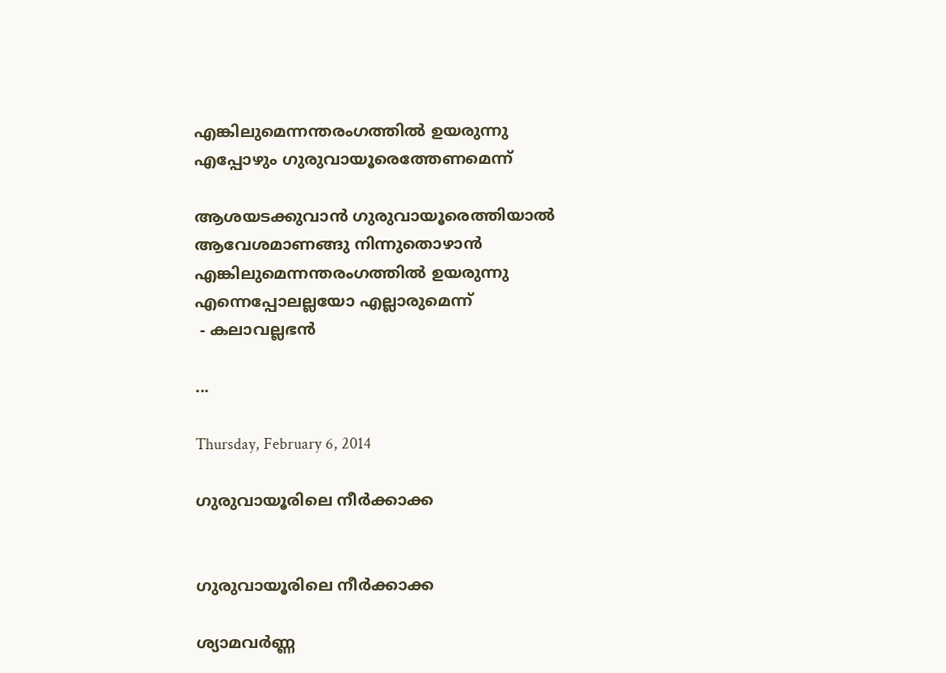എങ്കിലുമെന്നന്തരംഗത്തിൽ ഉയരുന്നു
എപ്പോഴും ഗുരുവായൂരെത്തേണമെന്ന്

ആശയടക്കുവാൻ ഗുരുവായൂരെത്തിയാൽ
ആവേശമാണങ്ങു നിന്നുതൊഴാൻ
എങ്കിലുമെന്നന്തരംഗത്തിൽ ഉയരുന്നു
എന്നെപ്പോലല്ലയോ എല്ലാരുമെന്ന്
 - കലാവല്ലഭൻ

...

Thursday, February 6, 2014

ഗുരുവായൂരിലെ നീർക്കാക്ക


ഗുരുവായൂരിലെ നീർക്കാക്ക

ശ്യാമവർണ്ണ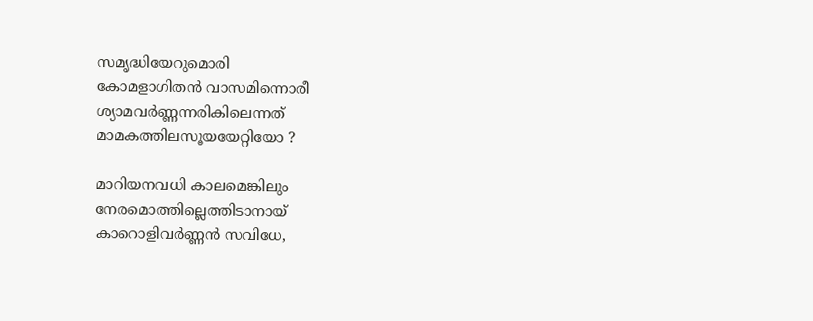സമൃദ്ധിയേറുമൊരി
കോമളാഗിതൻ വാസമിന്നൊരീ
ശ്യാമവർണ്ണന്നരികിലെന്നത്
മാമകത്തിലസൂയയേറ്റിയോ ?

മാറിയനവധി കാലമെങ്കിലും
നേരമൊത്തില്ലെത്തിടാനായ്
കാറൊളിവർണ്ണൻ സവിധേ,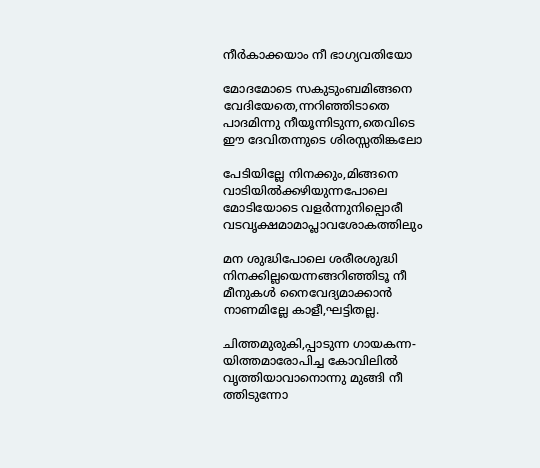നീർകാക്കയാം നീ ഭാഗ്യവതിയോ

മോദമോടെ സകുടുംബമിങ്ങനെ
വേദിയേതെ,ന്നറിഞ്ഞിടാതെ
പാദമിന്നു നീയൂന്നിടുന്ന,തെവിടെ
ഈ ദേവിതന്നുടെ ശിരസ്സതിങ്കലോ

പേടിയില്ലേ നിനക്കും,മിങ്ങനെ
വാടിയിൽക്കഴിയുന്നപോലെ
മോടിയോടെ വളർന്നുനില്പൊരീ
വടവൃക്ഷമാമാപ്ലാവശോകത്തിലും

മന ശുദ്ധിപോലെ ശരീരശുദ്ധി
നിനക്കില്ലയെന്നങ്ങറിഞ്ഞിടൂ നീ
മീനുകൾ നൈവേദ്യമാക്കാൻ
നാണമില്ലേ കാളീ,ഘട്ടിതല്ല.

ചിത്തമുരുകി,പ്പാടുന്ന ഗായകന്ന-
യിത്തമാരോപിച്ച കോവിലിൽ
വൃത്തിയാവാനൊന്നു മുങ്ങി നീ
ത്തിടുന്നോ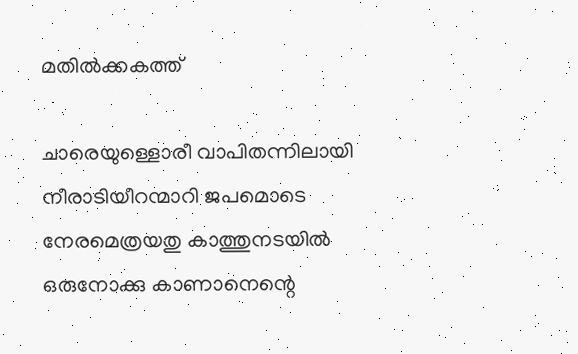മതിൽക്കകത്ത്‌

ചാരെയുള്ളൊരീ വാപിതന്നിലായി
നീരാടിയീറന്മാറി ജപമൊടെ
നേരമെത്രയതു കാത്തുനടയിൽ
ഒരുനോക്കു കാണാനെന്റെ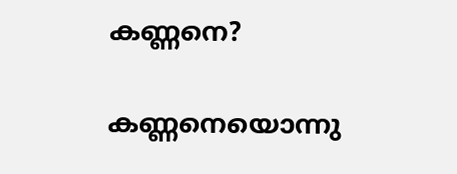കണ്ണനെ?

കണ്ണനെയൊന്നു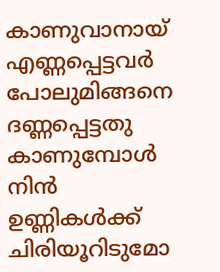കാണുവാനായ്
എണ്ണപ്പെട്ടവർ പോലുമിങ്ങനെ
ദണ്ണപ്പെട്ടതു കാണുമ്പോൾ നിൻ
ഉണ്ണികൾക്ക് ചിരിയൂറിടുമോ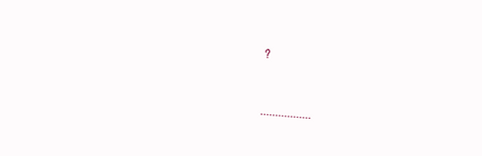?


.................